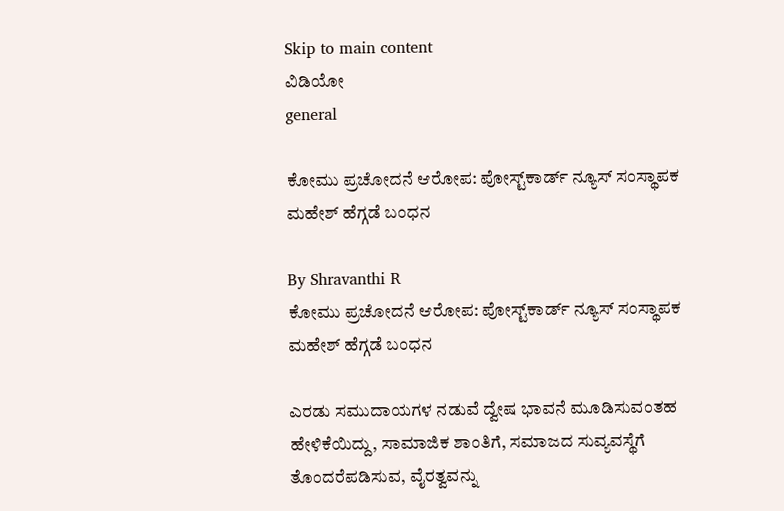Skip to main content
ವಿಡಿಯೋ
general

ಕೋಮು ಪ್ರಚೋದನೆ ಆರೋಪ: ಪೋಸ್ಟ್‌ಕಾರ್ಡ್ ನ್ಯೂಸ್ ಸಂಸ್ಥಾಪಕ ಮಹೇಶ್ ಹೆಗ್ಗಡೆ ಬಂಧನ

By Shravanthi R
ಕೋಮು ಪ್ರಚೋದನೆ ಆರೋಪ: ಪೋಸ್ಟ್‌ಕಾರ್ಡ್ ನ್ಯೂಸ್ ಸಂಸ್ಥಾಪಕ ಮಹೇಶ್ ಹೆಗ್ಗಡೆ ಬಂಧನ

ಎರಡು ಸಮುದಾಯಗಳ ನಡುವೆ ದ್ವೇಷ ಭಾವನೆ ಮೂಡಿಸುವಂತಹ ಹೇಳಿಕೆಯಿದ್ದು, ಸಾಮಾಜಿಕ ಶಾಂತಿಗೆ, ಸಮಾಜದ ಸುವ್ಯವಸ್ಥೆಗೆ ತೊಂದರೆಪಡಿಸುವ, ವೈರತ್ವವನ್ನು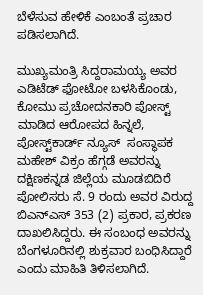ಬೆಳೆಸುವ ಹೇಳಿಕೆ ಎಂಬಂತೆ ಪ್ರಚಾರ ಪಡಿಸಲಾಗಿದೆ.

ಮುಖ್ಯಮಂತ್ರಿ ಸಿದ್ದರಾಮಯ್ಯ ಅವರ ಎಡಿಟೆಡ್‌ ಫೋಟೋ ಬಳಸಿಕೊಂಡು, ಕೋಮು ಪ್ರಚೋದನಕಾರಿ ಪೋಸ್ಟ್‌ ಮಾಡಿದ ಆರೋಪದ ಹಿನ್ನಲೆ, ಪೋಸ್ಟ್‌ಕಾರ್ಡ್‌ ನ್ಯೂಸ್‌  ಸಂಸ್ಥಾಪಕ ಮಹೇಶ್‌ ವಿಕ್ರಂ ಹೆಗ್ಗಡೆ ಅವರನ್ನು ದಕ್ಷಿಣಕನ್ನಡ ಜಿಲ್ಲೆಯ ಮೂಡಬಿದಿರೆ ಪೋಲಿಸರು ಸೆ. 9 ರಂದು ಅವರ ವಿರುದ್ದ ಬಿಎನ್‌ಎಸ್‌ 353 (2) ಪ್ರಕಾರ, ಪ್ರಕರಣ ದಾಖಲಿಸಿದ್ದರು. ಈ ಸಂಬಂಧ ಅವರನ್ನು ಬೆಂಗಳೂರಿನಲ್ಲಿ ಶುಕ್ರವಾರ ಬಂಧಿಸಿದ್ದಾರೆ ಎಂದು ಮಾಹಿತಿ ತಿಳಿಸಲಾಗಿದೆ.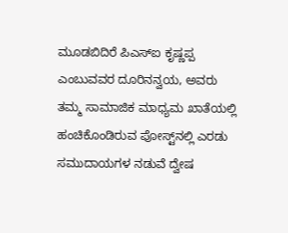ಮೂಡಬಿದಿರೆ ಪಿಎಸ್‌ಐ ಕೃಷ್ಣಪ್ಪ ಎಂಬುವವರ ದೂರಿನನ್ವಯ, ಅವರು ತಮ್ಮ ಸಾಮಾಜಿಕ ಮಾಧ್ಯಮ ಖಾತೆಯಲ್ಲಿ ಹಂಚಿಕೊಂಡಿರುವ ಪೋಸ್ಟ್‌ನಲ್ಲಿ ಎರಡು ಸಮುದಾಯಗಳ ನಡುವೆ ದ್ವೇಷ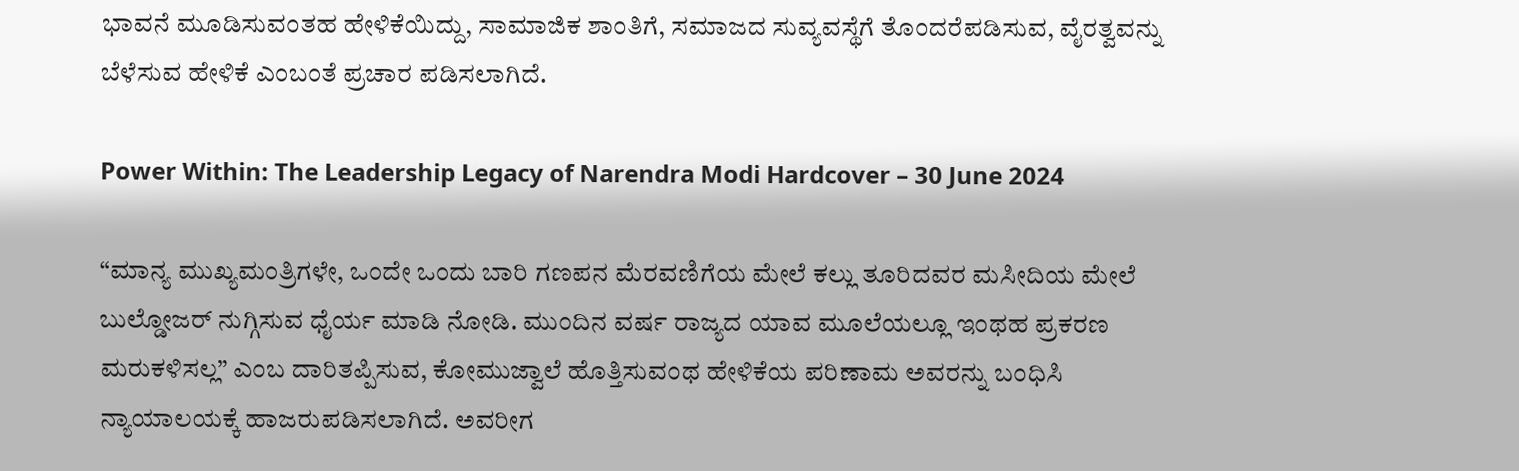ಭಾವನೆ ಮೂಡಿಸುವಂತಹ ಹೇಳಿಕೆಯಿದ್ದು, ಸಾಮಾಜಿಕ ಶಾಂತಿಗೆ, ಸಮಾಜದ ಸುವ್ಯವಸ್ಥೆಗೆ ತೊಂದರೆಪಡಿಸುವ, ವೈರತ್ವವನ್ನು ಬೆಳೆಸುವ ಹೇಳಿಕೆ ಎಂಬಂತೆ ಪ್ರಚಾರ ಪಡಿಸಲಾಗಿದೆ.

Power Within: The Leadership Legacy of Narendra Modi Hardcover – 30 June 2024

“ಮಾನ್ಯ ಮುಖ್ಯಮಂತ್ರಿಗಳೇ, ಒಂದೇ ಒಂದು ಬಾರಿ ಗಣಪನ ಮೆರವಣಿಗೆಯ ಮೇಲೆ ಕಲ್ಲು ತೂರಿದವರ ಮಸೀದಿಯ ಮೇಲೆ ಬುಲ್ಡೋಜರ್ ನುಗ್ಗಿಸುವ ಧೈರ್ಯ ಮಾಡಿ ನೋಡಿ. ಮುಂದಿನ ವರ್ಷ ರಾಜ್ಯದ ಯಾವ ಮೂಲೆಯಲ್ಲೂ ಇಂಥಹ ಪ್ರಕರಣ ಮರುಕಳಿಸಲ್ಲ” ಎಂಬ ದಾರಿತಪ್ಪಿಸುವ, ಕೋಮುಜ್ವಾಲೆ ಹೊತ್ತಿಸುವಂಥ ಹೇಳಿಕೆಯ ಪರಿಣಾಮ ಅವರನ್ನು ಬಂಧಿಸಿ ನ್ಯಾಯಾಲಯಕ್ಕೆ ಹಾಜರುಪಡಿಸಲಾಗಿದೆ. ಅವರೀಗ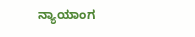ನ್ಯಾಯಾಂಗ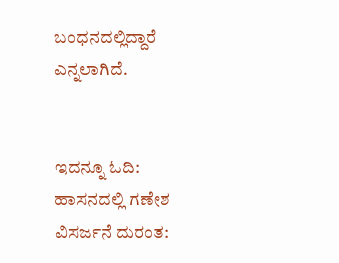ಬಂಧನದಲ್ಲಿದ್ದಾರೆ ಎನ್ನಲಾಗಿದೆ.


ಇದನ್ನೂ ಓದಿ: ಹಾಸನದಲ್ಲಿ ಗಣೇಶ ವಿಸರ್ಜನೆ ದುರಂತ: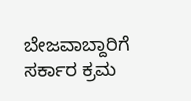ಬೇಜವಾಬ್ದಾರಿಗೆ ಸರ್ಕಾರ ಕ್ರಮ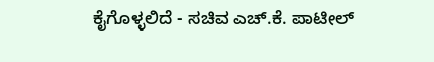ಕೈಗೊಳ್ಳಲಿದೆ - ಸಚಿವ ಎಚ್.ಕೆ. ಪಾಟೀಲ್